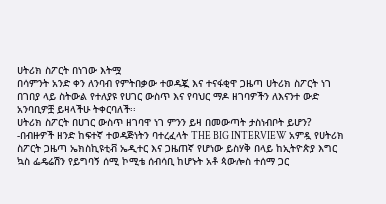ሀትሪክ ስፖርት በነገው እትሟ
በሳምንት አንድ ቀን ለንባብ የምትበቃው ተወዳጇ እና ተናፋቂዋ ጋዜጣ ሀትሪክ ስፖርት ነገ በገበያ ላይ ስትውል የተለያዩ የሀገር ውስጥ እና የባህር ማዶ ዘገባዎችን ለእናንተ ውድ አንባቢዎቿ ይዛላችሁ ትቀርባለች፡፡
ሀትሪክ ስፖርት በሀገር ውስጥ ዘገባዋ ነገ ምንን ይዛ በመውጣት ታስነብቦት ይሆን?
-በብዙዎች ዘንድ ከፍተኛ ተወዳጅነትን ባተረፈላት THE BIG INTERVIEW አምዷ የሀትሪክ ስፖርት ጋዜጣ ኤክስኪዩቲቭ ኤዲተር እና ጋዜጠኛ የሆነው ይስሃቅ በላይ ከኢትዮጵያ እግር ኳስ ፌዴሬሽን የይግባኝ ሰሚ ኮሚቴ ሰብሳቢ ከሆኑት አቶ ጳውሎስ ተሰማ ጋር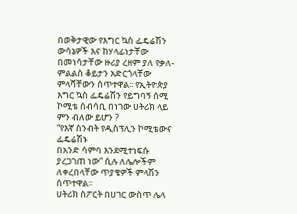በወቅታዊው የእግር ኳስ ፌዴሬሽን ውሳኔዎች እና ከሃላፊነታቸው በመነሳታቸው ዙሪያ ረዘም ያለ የቃለ-ምልልስ ቆይታን አድርጎላቸው ምላሻቸውን ሰጥተዋል፡፡ የኢትዮጵያ እግር ኳስ ፌዴሬሽን የይግባኝ ሰሚ ኮሚቴ ሰብሳቢ በነገው ሀትሪክ ላይ ምን ብለው ይሆን ?
“የእኛ ስንብት የዲስፕሊን ኮሚቴውና ፌዴሬሽኑ
በአንድ ሳምባ እንደሚተነፍሱ ያረጋገጠ ነው” ሲሉ ለሌሎችም ለቀረበላቸው ጥያቄዎች ምላሽን ሰጥተዋል፡፡
ሀትሪክ ስፖርት በሀገር ውስጥ ሌላ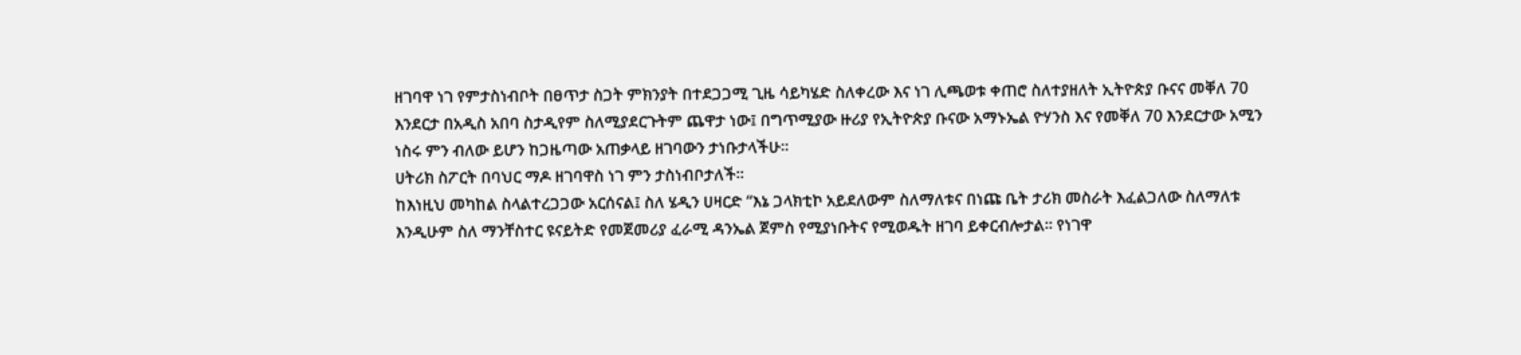ዘገባዋ ነገ የምታስነብቦት በፀጥታ ስጋት ምክንያት በተደጋጋሚ ጊዜ ሳይካሄድ ስለቀረው እና ነገ ሊጫወቱ ቀጠሮ ስለተያዘለት ኢትዮጵያ ቡናና መቐለ 70 እንደርታ በአዲስ አበባ ስታዲየም ስለሚያደርጉትም ጨዋታ ነው፤ በግጥሚያው ዙሪያ የኢትዮጵያ ቡናው አማኑኤል ዮሃንስ እና የመቐለ 70 እንደርታው አሚን ነስሩ ምን ብለው ይሆን ከጋዜጣው አጠቃላይ ዘገባውን ታነቡታላችሁ፡፡
ሀትሪክ ስፖርት በባህር ማዶ ዘገባዋስ ነገ ምን ታስነብቦታለች፡፡
ከእነዚህ መካከል ስላልተረጋጋው አርሰናል፤ ስለ ሄዲን ሀዛርድ “እኔ ጋላክቲኮ አይደለውም ስለማለቱና በነጩ ቤት ታሪክ መስራት እፈልጋለው ስለማለቱ እንዲሁም ስለ ማንቸስተር ዩናይትድ የመጀመሪያ ፈራሚ ዳንኤል ጀምስ የሚያነቡትና የሚወዱት ዘገባ ይቀርብሎታል፡፡ የነገዋ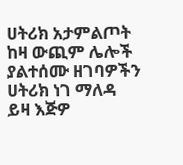ሀትሪክ አታምልጦት ከዛ ውጪም ሌሎች ያልተሰሙ ዘገባዎችን ሀትሪክ ነገ ማለዳ ይዛ እጅዎ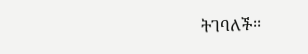ትገባለች፡፡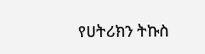የሀትሪክን ትኩስ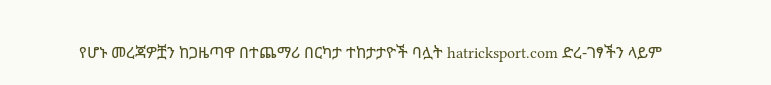የሆኑ መረጃዎቿን ከጋዜጣዋ በተጨማሪ በርካታ ተከታታዮች ባሏት hatricksport.com ድረ-ገፃችን ላይም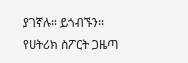ያገኛሉ። ይጎብኙን፡፡
የሀትሪክ ስፖርት ጋዜጣ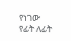የነገው የፊት ለፊት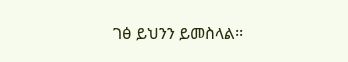ገፅ ይህንን ይመስላል፡፡